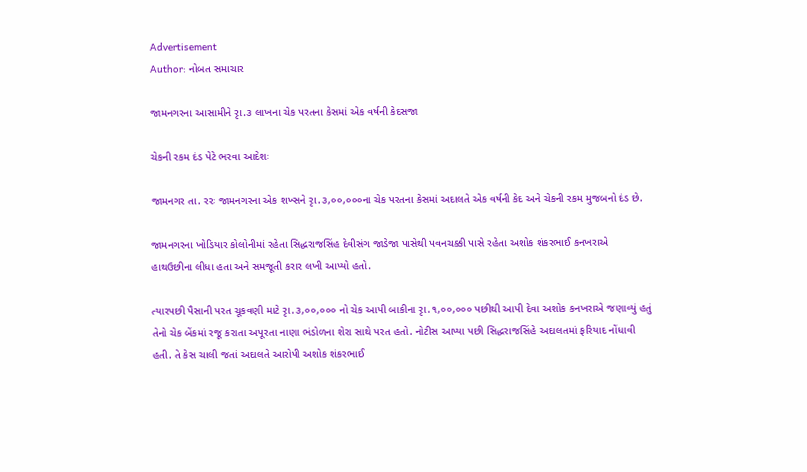Advertisement
Author: નોબત સમાચાર

જામનગરના આસામીને રૃા.૩ લાખના ચેક પરતના કેસમાં એક વર્ષની કેદસજા

ચેકની રકમ દંડ પેટે ભરવા આદેશઃ

જામનગર તા. રરઃ જામનગરના એક શખ્સને રૃા.૩,૦૦,૦૦૦ના ચેક પરતના કેસમાં અદાલતે એક વર્ષની કેદ અને ચેકની રકમ મુજબનો દંડ છે.

જામનગરના ખોડિયાર કોલોનીમાં રહેતા સિદ્ધરાજસિંહ દેવીસંગ જાડેજા પાસેથી પવનચક્કી પાસે રહેતા અશોક શંકરભાઈ કનખરાએ  હાથઉછીના લીધા હતા અને સમજૂતી કરાર લખી આપ્યો હતો.

ત્યારપછી પૈસાની પરત ચૂકવણી માટે રૃા.૩,૦૦,૦૦૦ નો ચેક આપી બાકીના રૃા.૧,૦૦,૦૦૦ પછીથી આપી દેવા અશોક કનખરાએ જણાવ્યું હતું તેનો ચેક બેંકમાં રજૂ કરાતા અપૂરતા નાણા ભંડોળના શેરા સાથે પરત હતો. નોટીસ આપ્યા પછી સિદ્ધરાજસિંહે અદાલતમાં ફરિયાદ નોંધાવી હતી. તે કેસ ચાલી જતાં અદાલતે આરોપી અશોક શંકરભાઈ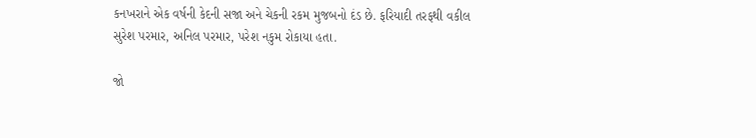કનખરાને એક વર્ષની કેદની સજા અને ચેકની રકમ મુજબનો દંડ છે. ફરિયાદી તરફથી વકીલ સુરેશ પરમાર, અનિલ પરમાર, પરેશ નકુમ રોકાયા હતા.

જો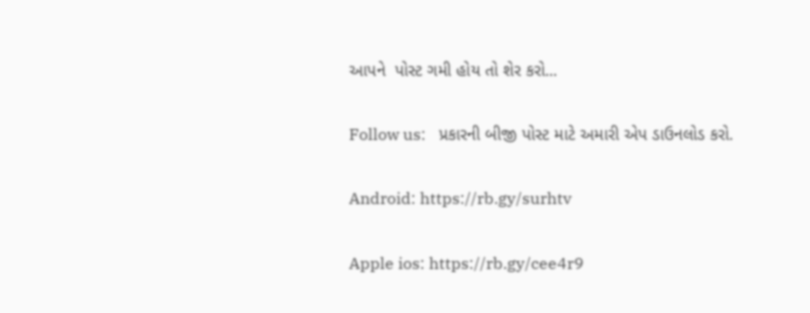આપને  પોસ્ટ ગમી હોય તો શેર કરો...

Follow us:   પ્રકારની બીજી પોસ્ટ માટે અમારી એપ ડાઉનલોડ કરો.

Android: https://rb.gy/surhtv

Apple ios: https://rb.gy/cee4r9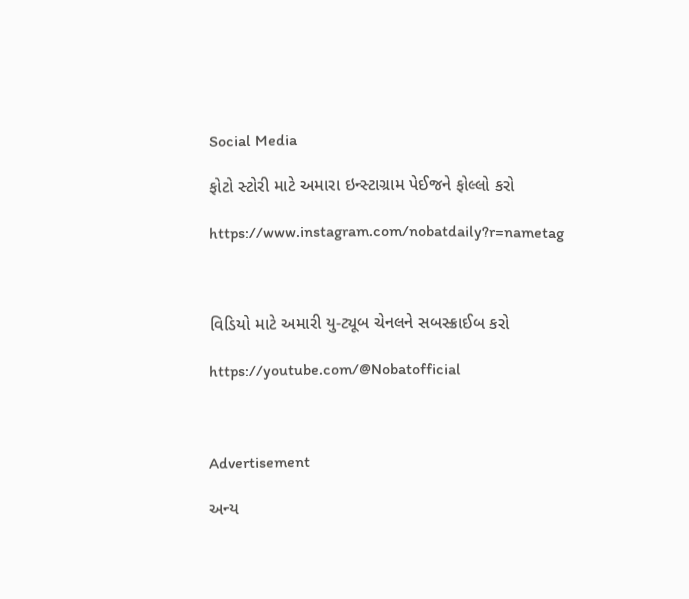Social Media

ફોટો સ્ટોરી માટે અમારા ઇન્સ્ટાગ્રામ પેઈજને ફોલ્લો કરો

https://www.instagram.com/nobatdaily?r=nametag



વિડિયો માટે અમારી યુ-ટ્યૂબ ચેનલને સબસ્ક્રાઈબ કરો

https://youtube.com/@Nobatofficial



Advertisement

અન્ય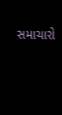સમાચારો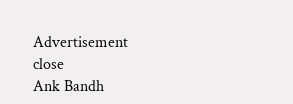Advertisement
close
Ank Bandh